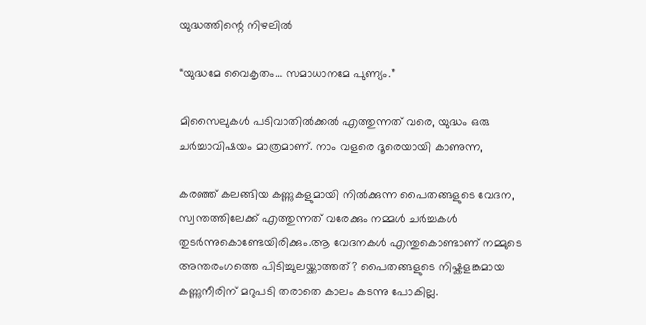യുദ്ധത്തിന്റെ നിഴലിൽ

“യുദ്ധമേ വൈകൃതം… സമാധാനമേ പുണ്യം.”

മിസൈലുകൾ പടിവാതിൽക്കൽ എത്തുന്നത് വരെ, യുദ്ധം ഒരു ചർച്ചാവിഷയം മാത്രമാണ്. നാം വളരെ ദൂരെയായി കാണുന്ന,

കരഞ്ഞ് കലങ്ങിയ കണ്ണുകളുമായി നിൽക്കുന്ന പൈതങ്ങളുടെ വേദന, സ്വന്തത്തിലേക്ക് എത്തുന്നത് വരേക്കും നമ്മൾ ചർച്ചകൾ തുടർന്നുകൊണ്ടേയിരിക്കും.ആ വേദനകൾ എന്തുകൊണ്ടാണ് നമ്മുടെ അന്തരംഗത്തെ പിടിച്ചുലയ്ക്കാത്തത്? പൈതങ്ങളുടെ നിഷ്കളങ്കമായ കണ്ണുനീരിന് മറുപടി തരാതെ കാലം കടന്നു പോകില്ല.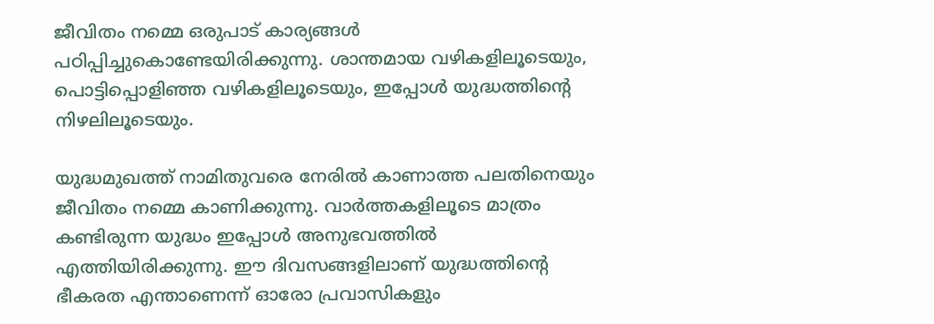ജീവിതം നമ്മെ ഒരുപാട് കാര്യങ്ങൾ പഠിപ്പിച്ചുകൊണ്ടേയിരിക്കുന്നു. ശാന്തമായ വഴികളിലൂടെയും, പൊട്ടിപ്പൊളിഞ്ഞ വഴികളിലൂടെയും, ഇപ്പോൾ യുദ്ധത്തിന്റെ നിഴലിലൂടെയും.

യുദ്ധമുഖത്ത് നാമിതുവരെ നേരിൽ കാണാത്ത പലതിനെയും ജീവിതം നമ്മെ കാണിക്കുന്നു. വാർത്തകളിലൂടെ മാത്രം കണ്ടിരുന്ന യുദ്ധം ഇപ്പോൾ അനുഭവത്തിൽ എത്തിയിരിക്കുന്നു. ഈ ദിവസങ്ങളിലാണ് യുദ്ധത്തിന്റെ ഭീകരത എന്താണെന്ന് ഓരോ പ്രവാസികളും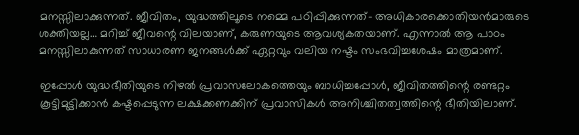മനസ്സിലാക്കുന്നത്. ജീവിതം, യുദ്ധത്തിലൂടെ നമ്മെ പഠിപ്പിക്കുന്നത്- അധികാരക്കൊതിയൻമാരുടെ ശക്തിയല്ല… മറിച്ച് ജീവന്റെ വിലയാണ്, കരുണയുടെ ആവശ്യകതയാണ്. എന്നാൽ ആ പാഠം മനസ്സിലാകുന്നത് സാധാരണ ജനങ്ങൾക്ക് ഏറ്റവും വലിയ നഷ്ടം സംഭവിച്ചശേഷം മാത്രമാണ്.

ഇപ്പോൾ യുദ്ധഭീതിയുടെ നിഴൽ പ്രവാസലോകത്തെയും ബാധിച്ചപ്പോൾ, ജീവിതത്തിന്റെ രണ്ടറ്റം കൂട്ടിമുട്ടിക്കാൻ കഷ്ടപ്പെടുന്ന ലക്ഷക്കണക്കിന് പ്രവാസികൾ അനിശ്ചിതത്വത്തിന്റെ ഭീതിയിലാണ്.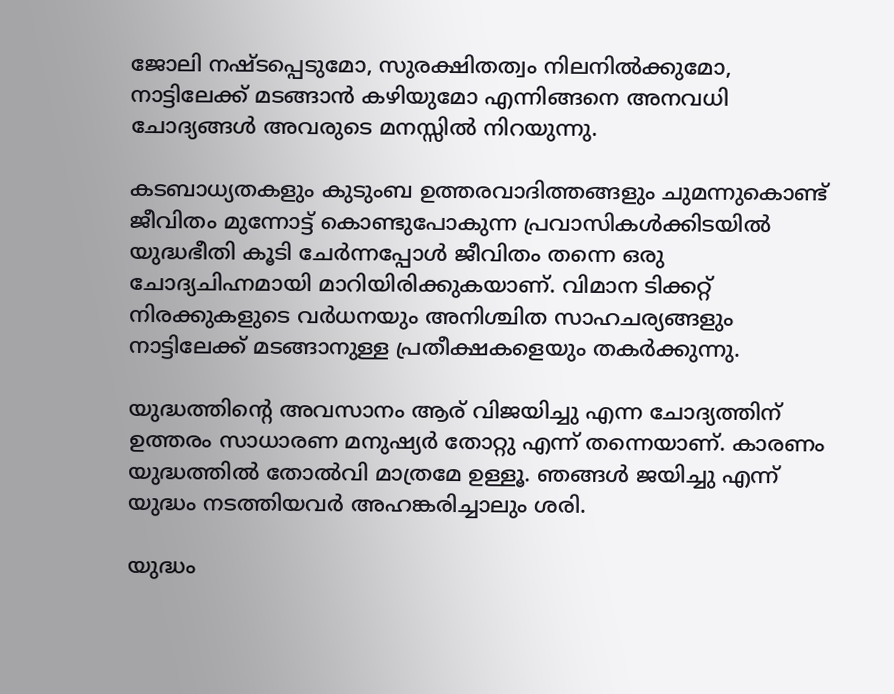ജോലി നഷ്ടപ്പെടുമോ, സുരക്ഷിതത്വം നിലനിൽക്കുമോ, നാട്ടിലേക്ക് മടങ്ങാൻ കഴിയുമോ എന്നിങ്ങനെ അനവധി ചോദ്യങ്ങൾ അവരുടെ മനസ്സിൽ നിറയുന്നു.

കടബാധ്യതകളും കുടുംബ ഉത്തരവാദിത്തങ്ങളും ചുമന്നുകൊണ്ട് ജീവിതം മുന്നോട്ട് കൊണ്ടുപോകുന്ന പ്രവാസികൾക്കിടയിൽ യുദ്ധഭീതി കൂടി ചേർന്നപ്പോൾ ജീവിതം തന്നെ ഒരു ചോദ്യചിഹ്നമായി മാറിയിരിക്കുകയാണ്. വിമാന ടിക്കറ്റ് നിരക്കുകളുടെ വർധനയും അനിശ്ചിത സാഹചര്യങ്ങളും നാട്ടിലേക്ക് മടങ്ങാനുള്ള പ്രതീക്ഷകളെയും തകർക്കുന്നു.

യുദ്ധത്തിന്റെ അവസാനം ആര് വിജയിച്ചു എന്ന ചോദ്യത്തിന് ഉത്തരം സാധാരണ മനുഷ്യർ തോറ്റു എന്ന് തന്നെയാണ്. കാരണം യുദ്ധത്തിൽ തോൽവി മാത്രമേ ഉള്ളൂ. ഞങ്ങൾ ജയിച്ചു എന്ന് യുദ്ധം നടത്തിയവർ അഹങ്കരിച്ചാലും ശരി.

യുദ്ധം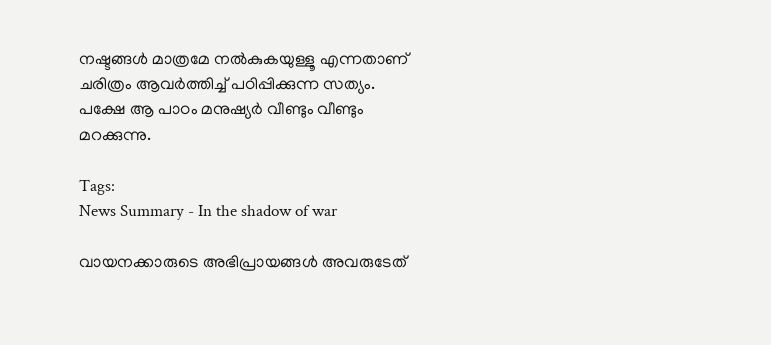നഷ്ടങ്ങൾ മാത്രമേ നൽകുകയുള്ളൂ എന്നതാണ് ചരിത്രം ആവർത്തിച്ച് പഠിപ്പിക്കുന്ന സത്യം. പക്ഷേ ആ പാഠം മനുഷ്യർ വീണ്ടും വീണ്ടും മറക്കുന്നു.

Tags:
News Summary - In the shadow of war

വായനക്കാരുടെ അഭിപ്രായങ്ങള്‍ അവരുടേത്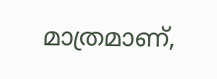മാത്രമാണ്,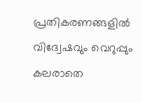പ്രതികരണങ്ങളിൽ വിദ്വേഷവും വെറുപ്പും കലരാതെ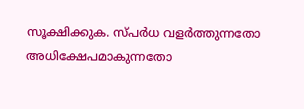സൂക്ഷിക്കുക. സ്പർധ വളർത്തുന്നതോ അധിക്ഷേപമാകുന്നതോ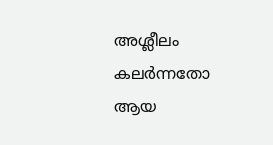അശ്ലീലം കലർന്നതോ ആയ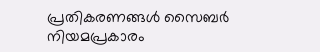പ്രതികരണങ്ങൾ സൈബർ നിയമപ്രകാരം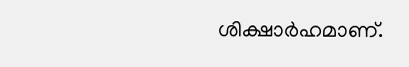ശിക്ഷാർഹമാണ്.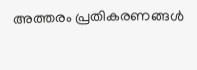അത്തരം പ്രതികരണങ്ങൾ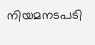നിയമനടപടി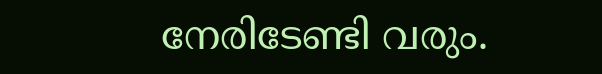നേരിടേണ്ടി വരും.